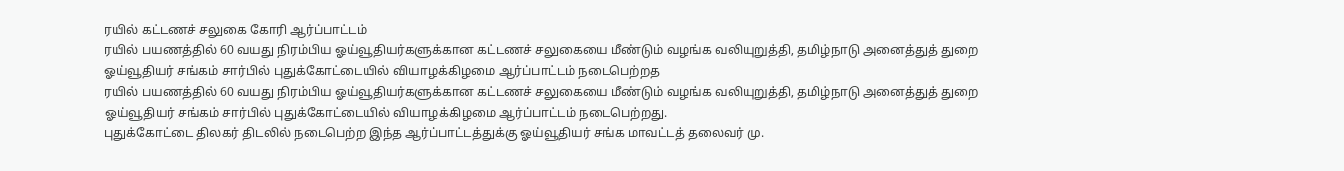ரயில் கட்டணச் சலுகை கோரி ஆர்ப்பாட்டம்
ரயில் பயணத்தில் 60 வயது நிரம்பிய ஓய்வூதியர்களுக்கான கட்டணச் சலுகையை மீண்டும் வழங்க வலியுறுத்தி, தமிழ்நாடு அனைத்துத் துறை ஓய்வூதியர் சங்கம் சார்பில் புதுக்கோட்டையில் வியாழக்கிழமை ஆர்ப்பாட்டம் நடைபெற்றத
ரயில் பயணத்தில் 60 வயது நிரம்பிய ஓய்வூதியர்களுக்கான கட்டணச் சலுகையை மீண்டும் வழங்க வலியுறுத்தி, தமிழ்நாடு அனைத்துத் துறை ஓய்வூதியர் சங்கம் சார்பில் புதுக்கோட்டையில் வியாழக்கிழமை ஆர்ப்பாட்டம் நடைபெற்றது.
புதுக்கோட்டை திலகர் திடலில் நடைபெற்ற இந்த ஆர்ப்பாட்டத்துக்கு ஓய்வூதியர் சங்க மாவட்டத் தலைவர் மு.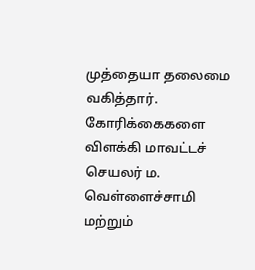முத்தையா தலைமை வகித்தார். கோரிக்கைகளை விளக்கி மாவட்டச் செயலர் ம. வெள்ளைச்சாமி மற்றும்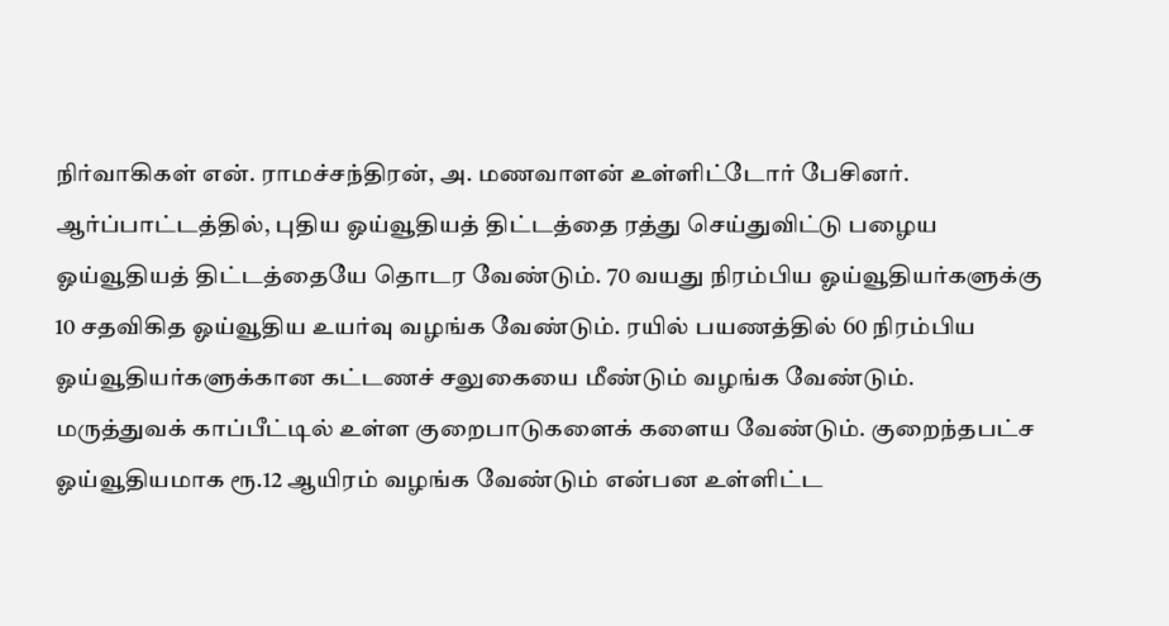நிர்வாகிகள் என். ராமச்சந்திரன், அ. மணவாளன் உள்ளிட்டோர் பேசினர்.
ஆர்ப்பாட்டத்தில், புதிய ஓய்வூதியத் திட்டத்தை ரத்து செய்துவிட்டு பழைய ஓய்வூதியத் திட்டத்தையே தொடர வேண்டும். 70 வயது நிரம்பிய ஓய்வூதியர்களுக்கு 10 சதவிகித ஓய்வூதிய உயர்வு வழங்க வேண்டும். ரயில் பயணத்தில் 60 நிரம்பிய ஓய்வூதியர்களுக்கான கட்டணச் சலுகையை மீண்டும் வழங்க வேண்டும். மருத்துவக் காப்பீட்டில் உள்ள குறைபாடுகளைக் களைய வேண்டும். குறைந்தபட்ச ஓய்வூதியமாக ரூ.12 ஆயிரம் வழங்க வேண்டும் என்பன உள்ளிட்ட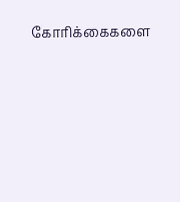கோரிக்கைகளை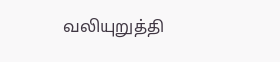வலியுறுத்தி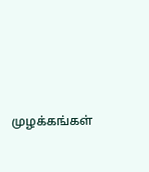முழக்கங்கள்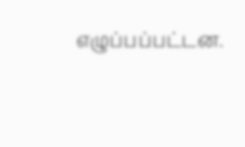எழுப்பப்பட்டன.